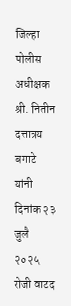जिल्हा पोलीस अधीक्षक श्री. नितीन दत्तात्रय बगाटे यांनी दिनांक २३ जुलै २०२५ रोजी वाटद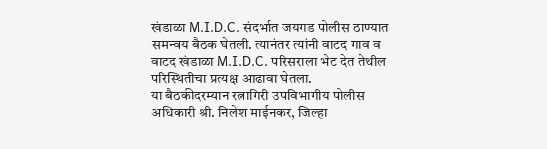खंडाळा M.I.D.C. संदर्भात जयगड पोलीस ठाण्यात समन्वय बैठक घेतली. त्यानंतर त्यांनी वाटद गाव व वाटद खंडाळा M.I.D.C. परिसराला भेट देत तेथील परिस्थितीचा प्रत्यक्ष आढावा घेतला.
या बैठकीदरम्यान रत्नागिरी उपविभागीय पोलीस अधिकारी श्री. निलेश माईनकर, जिल्हा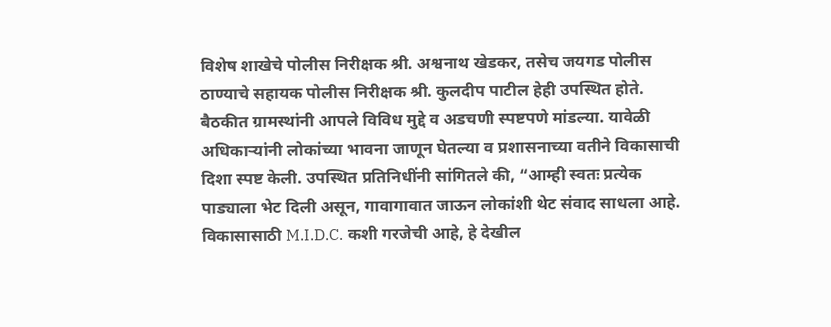विशेष शाखेचे पोलीस निरीक्षक श्री. अश्वनाथ खेडकर, तसेच जयगड पोलीस ठाण्याचे सहायक पोलीस निरीक्षक श्री. कुलदीप पाटील हेही उपस्थित होते.
बैठकीत ग्रामस्थांनी आपले विविध मुद्दे व अडचणी स्पष्टपणे मांडल्या. यावेळी अधिकाऱ्यांनी लोकांच्या भावना जाणून घेतल्या व प्रशासनाच्या वतीने विकासाची दिशा स्पष्ट केली. उपस्थित प्रतिनिधींनी सांगितले की, “आम्ही स्वतः प्रत्येक पाड्याला भेट दिली असून, गावागावात जाऊन लोकांशी थेट संवाद साधला आहे. विकासासाठी M.I.D.C. कशी गरजेची आहे, हे देखील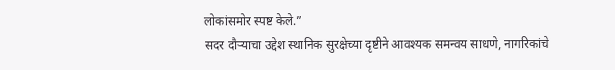लोकांसमोर स्पष्ट केले.”
सदर दौऱ्याचा उद्देश स्थानिक सुरक्षेच्या दृष्टीने आवश्यक समन्वय साधणे, नागरिकांचे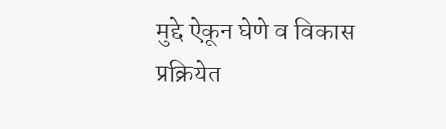मुद्दे ऐकून घेणे व विकास प्रक्रियेत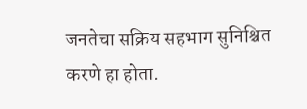जनतेचा सक्रिय सहभाग सुनिश्चित करणे हा होता.